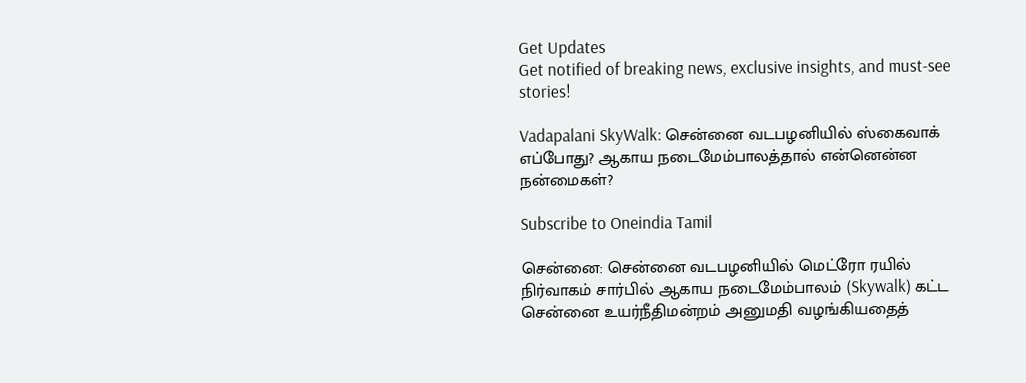Get Updates
Get notified of breaking news, exclusive insights, and must-see stories!

Vadapalani SkyWalk: சென்னை வடபழனியில் ஸ்கைவாக் எப்போது? ஆகாய நடைமேம்பாலத்தால் என்னென்ன நன்மைகள்?

Subscribe to Oneindia Tamil

சென்னை: சென்னை வடபழனியில் மெட்ரோ ரயில் நிர்வாகம் சார்பில் ஆகாய நடைமேம்பாலம் (Skywalk) கட்ட சென்னை உயர்நீதிமன்றம் அனுமதி வழங்கியதைத்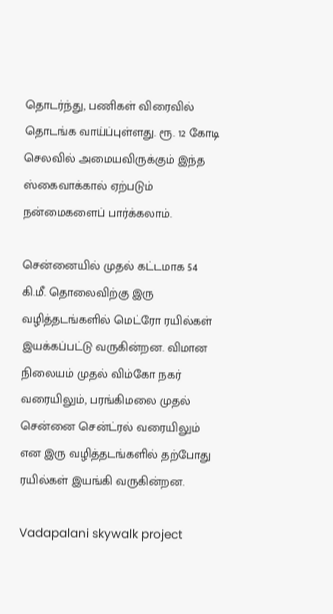தொடர்ந்து, பணிகள் விரைவில் தொடங்க வாய்ப்புள்ளது. ரூ. 12 கோடி செலவில் அமையவிருக்கும் இந்த ஸ்கைவாக்கால் ஏற்படும் நன்மைகளைப் பார்க்கலாம்.

சென்னையில் முதல் கட்டமாக 54 கி.மீ. தொலைவிற்கு இரு வழித்தடங்களில் மெட்ரோ ரயில்கள் இயக்கப்பட்டு வருகின்றன. விமான நிலையம் முதல் விம்கோ நகர் வரையிலும், பரங்கிமலை முதல் சென்னை சென்ட்ரல் வரையிலும் என இரு வழித்தடங்களில் தற்போது ரயில்கள் இயங்கி வருகின்றன.

Vadapalani skywalk project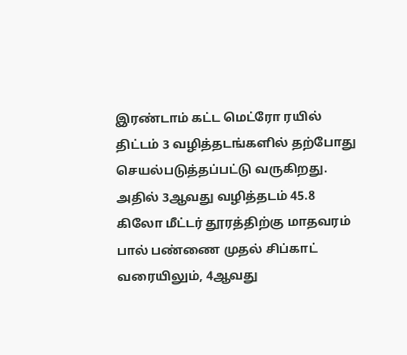இரண்டாம் கட்ட மெட்ரோ ரயில் திட்டம் 3 வழித்தடங்களில் தற்போது செயல்படுத்தப்பட்டு வருகிறது. அதில் 3ஆவது வழித்தடம் 45.8 கிலோ மீட்டர் தூரத்திற்கு மாதவரம் பால் பண்ணை முதல் சிப்காட் வரையிலும், 4ஆவது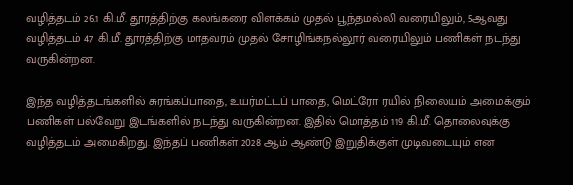வழித்தடம் 26.1 கி.மீ. தூரத்திற்கு கலங்கரை விளக்கம் முதல் பூந்தமல்லி வரையிலும், 5ஆவது வழித்தடம் 47 கி.மீ. தூரத்திற்கு மாதவரம் முதல் சோழிங்கநல்லூர் வரையிலும் பணிகள் நடந்து வருகின்றன.

இந்த வழித்தடங்களில் சுரங்கப்பாதை, உயர்மட்டப் பாதை, மெட்ரோ ரயில் நிலையம் அமைக்கும் பணிகள் பல்வேறு இடங்களில் நடந்து வருகின்றன. இதில் மொத்தம் 119 கி.மீ. தொலைவுக்கு வழித்தடம் அமைகிறது. இந்தப் பணிகள் 2028 ஆம் ஆண்டு இறுதிக்குள் முடிவடையும் என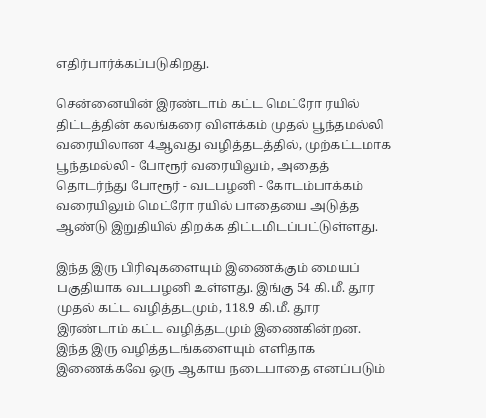எதிர்பார்க்கப்படுகிறது.

சென்னையின் இரண்டாம் கட்ட மெட்ரோ ரயில் திட்டத்தின் கலங்கரை விளக்கம் முதல் பூந்தமல்லி வரையிலான 4ஆவது வழித்தடத்தில், முற்கட்டமாக பூந்தமல்லி - போரூர் வரையிலும், அதைத் தொடர்ந்து போரூர் - வடபழனி - கோடம்பாக்கம் வரையிலும் மெட்ரோ ரயில் பாதையை அடுத்த ஆண்டு இறுதியில் திறக்க திட்டமிடப்பட்டுள்ளது.

இந்த இரு பிரிவுகளையும் இணைக்கும் மையப் பகுதியாக வடபழனி உள்ளது. இங்கு 54 கி.மீ. தூர முதல் கட்ட வழித்தடமும், 118.9 கி.மீ. தூர இரண்டாம் கட்ட வழித்தடமும் இணைகின்றன. இந்த இரு வழித்தடங்களையும் எளிதாக இணைக்கவே ஒரு ஆகாய நடைபாதை எனப்படும்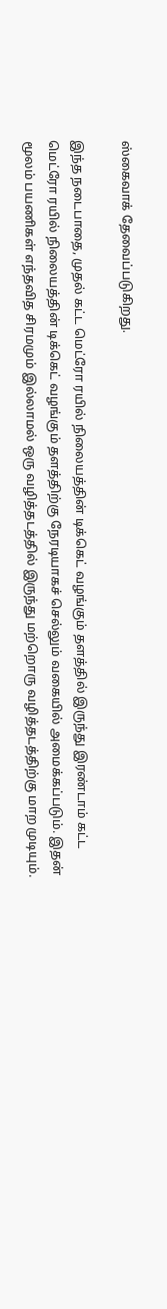ஸ்கைவாக் தேவைப்படுகிறது.

இந்த நடைபாதை, முதல் கட்ட மெட்ரோ ரயில் நிலையத்தின் டிக்கெட் வழங்கும் தளத்தில் இருந்து இரண்டாம் கட்ட மெட்ரோ ரயில் நிலையத்தின் டிக்கெட் வழங்கும் தளத்திற்கு நேரடியாகச் செல்லும் வகையில் அமைக்கப்படும். இதன் மூலம் பயணிகள் எந்தவித சிரமமும் இல்லாமல் ஒரு வழித்தடத்தில் இருந்து மற்றொரு வழித்தடத்திற்கு மாற முடியும்.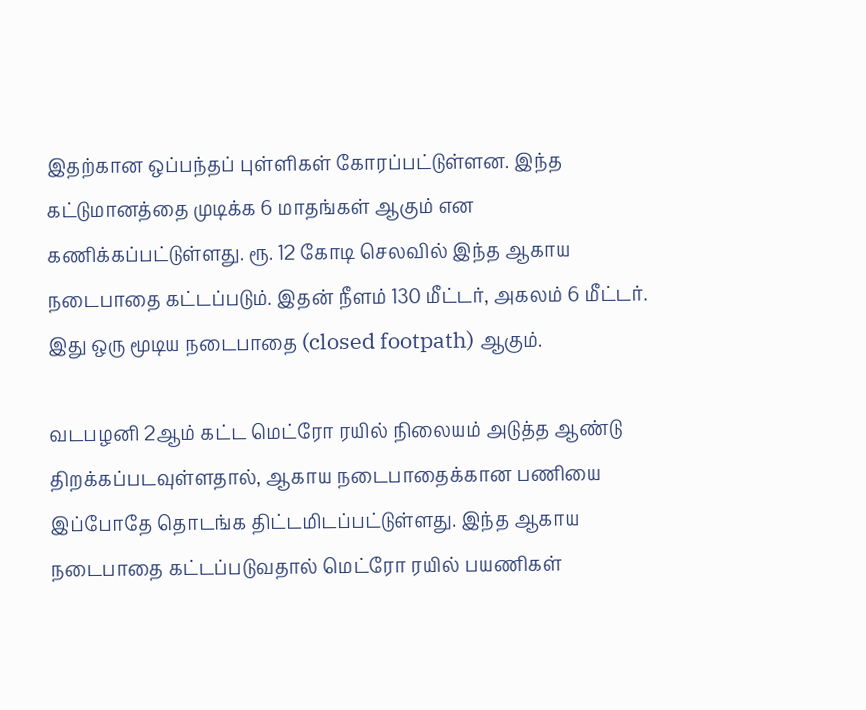இதற்கான ஒப்பந்தப் புள்ளிகள் கோரப்பட்டுள்ளன. இந்த கட்டுமானத்தை முடிக்க 6 மாதங்கள் ஆகும் என கணிக்கப்பட்டுள்ளது. ரூ. 12 கோடி செலவில் இந்த ஆகாய நடைபாதை கட்டப்படும். இதன் நீளம் 130 மீட்டர், அகலம் 6 மீட்டர். இது ஒரு மூடிய நடைபாதை (closed footpath) ஆகும்.

வடபழனி 2ஆம் கட்ட மெட்ரோ ரயில் நிலையம் அடுத்த ஆண்டு திறக்கப்படவுள்ளதால், ஆகாய நடைபாதைக்கான பணியை இப்போதே தொடங்க திட்டமிடப்பட்டுள்ளது. இந்த ஆகாய நடைபாதை கட்டப்படுவதால் மெட்ரோ ரயில் பயணிகள்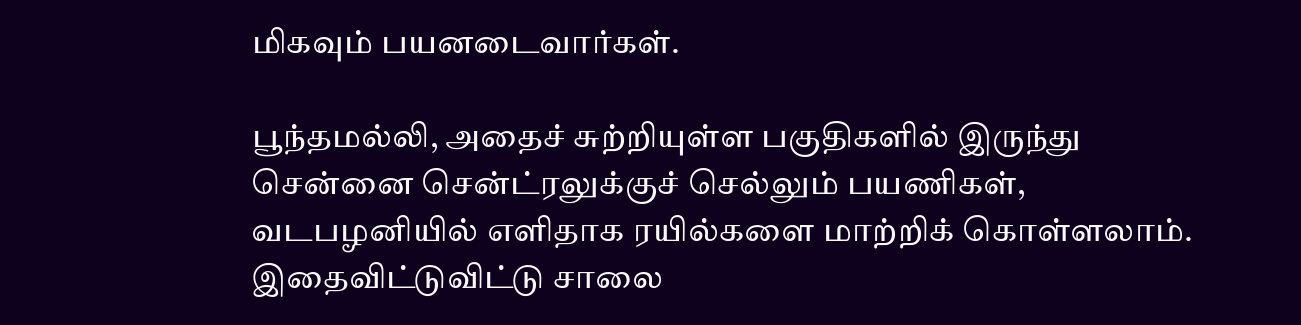மிகவும் பயனடைவார்கள்.

பூந்தமல்லி, அதைச் சுற்றியுள்ள பகுதிகளில் இருந்து சென்னை சென்ட்ரலுக்குச் செல்லும் பயணிகள், வடபழனியில் எளிதாக ரயில்களை மாற்றிக் கொள்ளலாம். இதைவிட்டுவிட்டு சாலை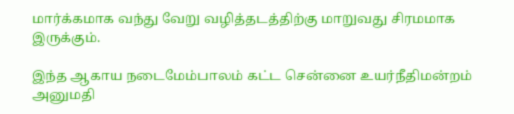மார்க்கமாக வந்து வேறு வழித்தடத்திற்கு மாறுவது சிரமமாக இருக்கும்.

இந்த ஆகாய நடைமேம்பாலம் கட்ட சென்னை உயர்நீதிமன்றம் அனுமதி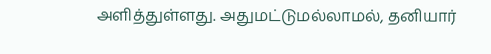அளித்துள்ளது. அதுமட்டுமல்லாமல், தனியார்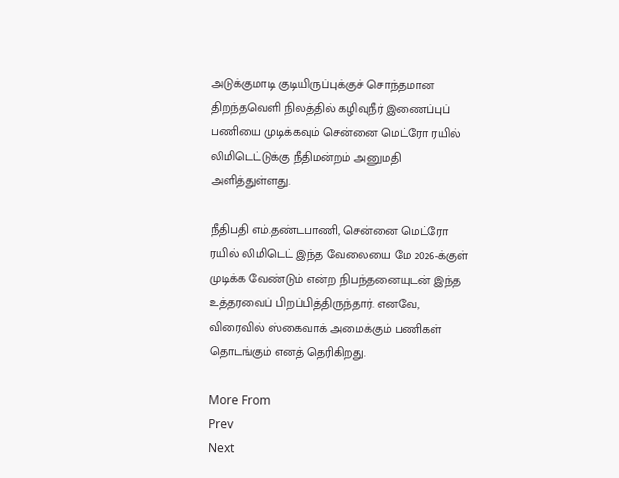அடுக்குமாடி குடியிருப்புக்குச் சொந்தமான திறந்தவெளி நிலத்தில் கழிவுநீர் இணைப்புப் பணியை முடிக்கவும் சென்னை மெட்ரோ ரயில் லிமிடெட்டுக்கு நீதிமன்றம் அனுமதி அளித்துள்ளது.

நீதிபதி எம்.தண்டபாணி, சென்னை மெட்ரோ ரயில் லிமிடெட் இந்த வேலையை மே 2026-க்குள் முடிக்க வேண்டும் என்ற நிபந்தனையுடன் இந்த உத்தரவைப் பிறப்பித்திருந்தார். எனவே, விரைவில் ஸ்கைவாக் அமைக்கும் பணிகள் தொடங்கும் எனத் தெரிகிறது.

More From
Prev
Next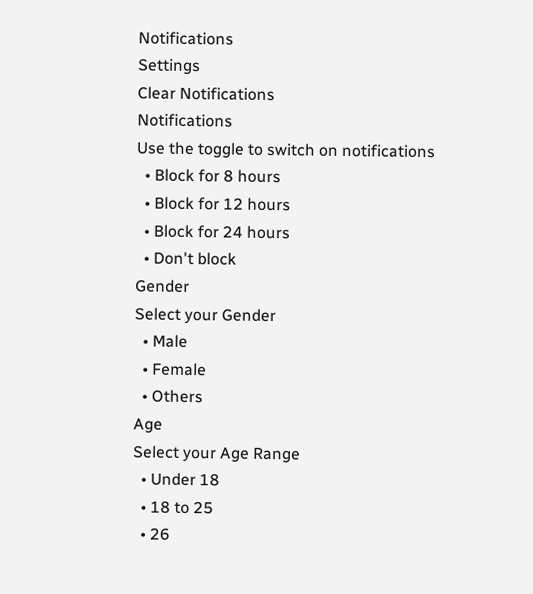Notifications
Settings
Clear Notifications
Notifications
Use the toggle to switch on notifications
  • Block for 8 hours
  • Block for 12 hours
  • Block for 24 hours
  • Don't block
Gender
Select your Gender
  • Male
  • Female
  • Others
Age
Select your Age Range
  • Under 18
  • 18 to 25
  • 26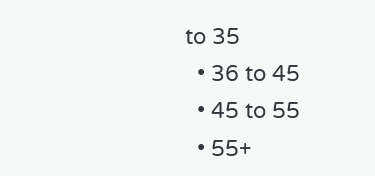to 35
  • 36 to 45
  • 45 to 55
  • 55+